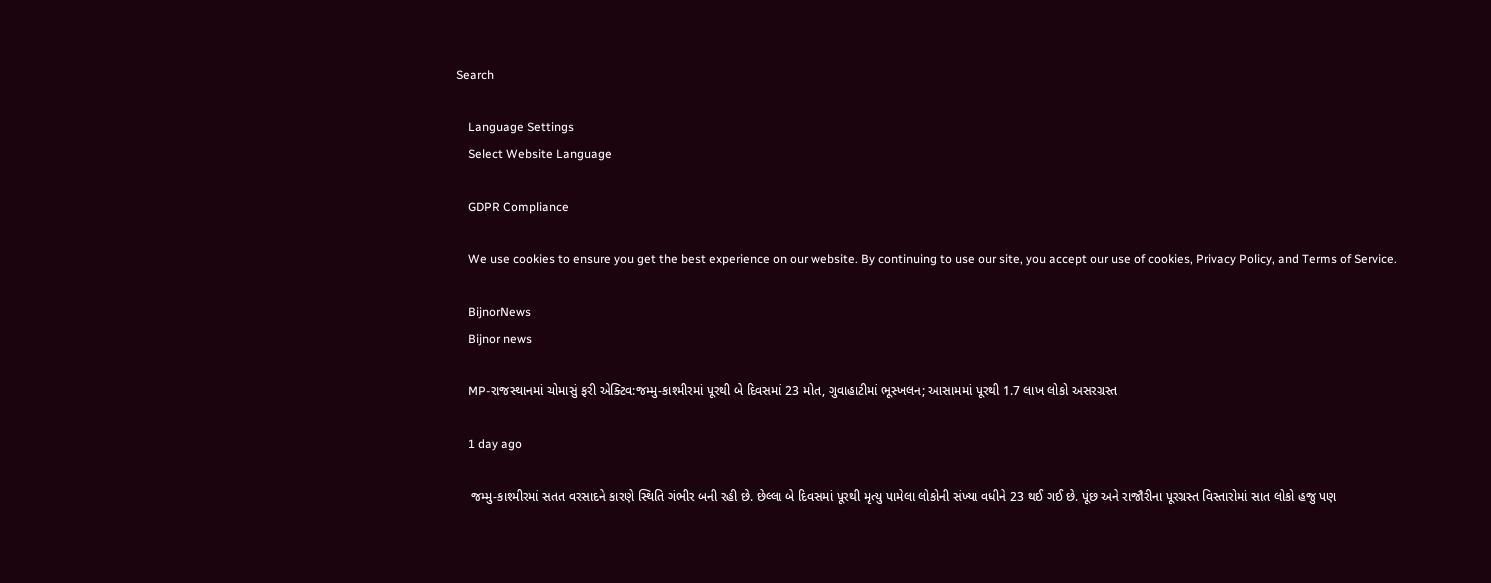Search

    Language Settings
    Select Website Language

    GDPR Compliance

    We use cookies to ensure you get the best experience on our website. By continuing to use our site, you accept our use of cookies, Privacy Policy, and Terms of Service.

    BijnorNews
    Bijnor news

    MP-રાજસ્થાનમાં ચોમાસું ફરી એક્ટિવ:જમ્મુ-કાશ્મીરમાં પૂરથી બે દિવસમાં 23 મોત, ગુવાહાટીમાં ભૂસ્ખલન; આસામમાં પૂરથી 1.7 લાખ લોકો અસરગ્રસ્ત

    1 day ago

    જમ્મુ-કાશ્મીરમાં સતત વરસાદને કારણે સ્થિતિ ગંભીર બની રહી છે. છેલ્લા બે દિવસમાં પૂરથી મૃત્યુ પામેલા લોકોની સંખ્યા વધીને 23 થઈ ગઈ છે. પૂંછ અને રાજૌરીના પૂરગ્રસ્ત વિસ્તારોમાં સાત લોકો હજુ પણ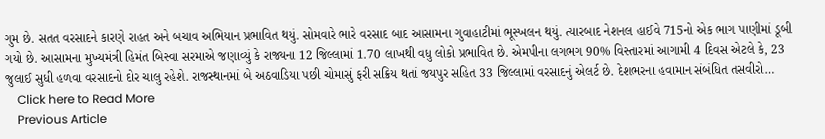ગુમ છે. સતત વરસાદને કારણે રાહત અને બચાવ અભિયાન પ્રભાવિત થયું. સોમવારે ભારે વરસાદ બાદ આસામના ગુવાહાટીમાં ભૂસ્ખલન થયું. ત્યારબાદ નેશનલ હાઈવે 715નો એક ભાગ પાણીમાં ડૂબી ગયો છે. આસામના મુખ્યમંત્રી હિમંત બિસ્વા સરમાએ જણાવ્યું કે રાજ્યના 12 જિલ્લામાં 1.70 લાખથી વધુ લોકો પ્રભાવિત છે. એમપીના લગભગ 90% વિસ્તારમાં આગામી 4 દિવસ એટલે કે, 23 જુલાઈ સુધી હળવા વરસાદનો દોર ચાલુ રહેશે. રાજસ્થાનમાં બે અઠવાડિયા પછી ચોમાસું ફરી સક્રિય થતાં જયપુર સહિત 33 જિલ્લામાં વરસાદનું એલર્ટ છે. દેશભરના હવામાન સંબંધિત તસવીરો…
    Click here to Read More
    Previous Article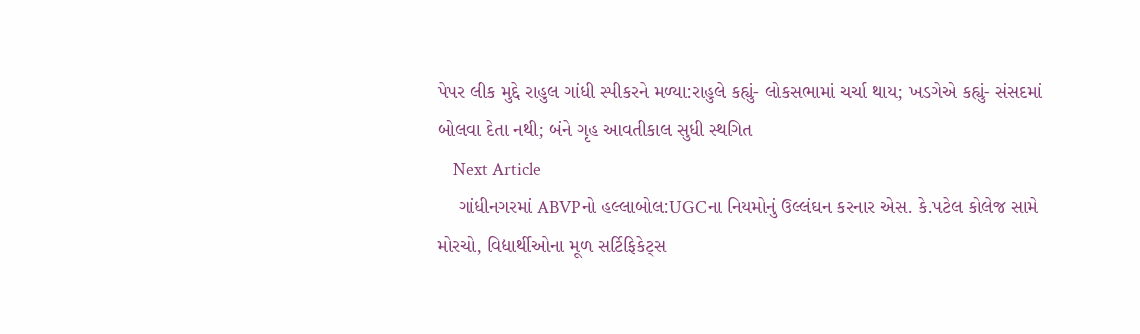પેપર લીક મુદ્દે રાહુલ ગાંધી સ્પીકરને મળ્યા:રાહુલે કહ્યું- લોકસભામાં ચર્ચા થાય; ખડગેએ કહ્યું- સંસદમાં બોલવા દેતા નથી; બંને ગૃહ આવતીકાલ સુધી સ્થગિત
    Next Article
    ગાંધીનગરમાં ABVPનો હલ્લાબોલ:UGCના નિયમોનું ઉલ્લંઘન કરનાર એસ. કે.પટેલ કોલેજ સામે મોરચો, વિદ્યાર્થીઓના મૂળ સર્ટિફિકેટ્સ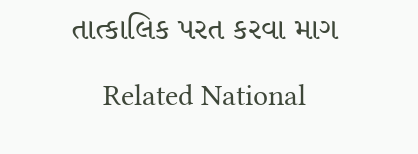તાત્કાલિક પરત કરવા માગ

    Related National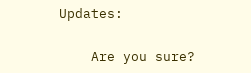Updates:

    Are you sure?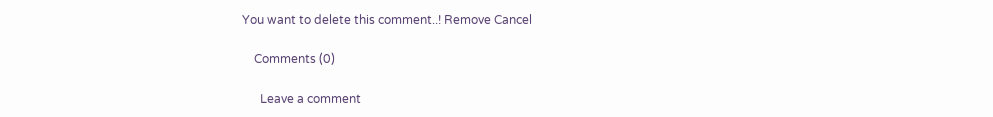You want to delete this comment..! Remove Cancel

    Comments (0)

      Leave a comment